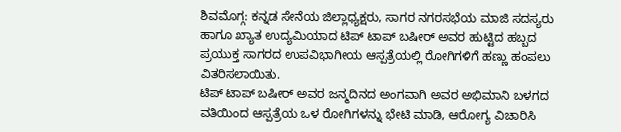ಶಿವಮೊಗ್ಗ: ಕನ್ನಡ ಸೇನೆಯ ಜಿಲ್ಲಾಧ್ಯಕ್ಷರು, ಸಾಗರ ನಗರಸಭೆಯ ಮಾಜಿ ಸದಸ್ಯರು ಹಾಗೂ ಖ್ಯಾತ ಉದ್ಯಮಿಯಾದ ಟಿಪ್ ಟಾಪ್ ಬಷೀರ್ ಅವರ ಹುಟ್ಟಿದ ಹಬ್ಬದ ಪ್ರಯುಕ್ತ ಸಾಗರದ ಉಪವಿಭಾಗೀಯ ಆಸ್ಪತ್ರೆಯಲ್ಲಿ ರೋಗಿಗಳಿಗೆ ಹಣ್ಣು ಹಂಪಲು ವಿತರಿಸಲಾಯಿತು.
ಟಿಪ್ ಟಾಪ್ ಬಷೀರ್ ಅವರ ಜನ್ಮದಿನದ ಅಂಗವಾಗಿ ಅವರ ಅಭಿಮಾನಿ ಬಳಗದ ವತಿಯಿಂದ ಆಸ್ಪತ್ರೆಯ ಒಳ ರೋಗಿಗಳನ್ನು ಭೇಟಿ ಮಾಡಿ, ಆರೋಗ್ಯ ವಿಚಾರಿಸಿ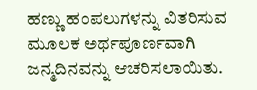ಹಣ್ಣು ಹಂಪಲುಗಳನ್ನು ವಿತರಿಸುವ ಮೂಲಕ ಅರ್ಥಪೂರ್ಣವಾಗಿ ಜನ್ಮದಿನವನ್ನು ಆಚರಿಸಲಾಯಿತು.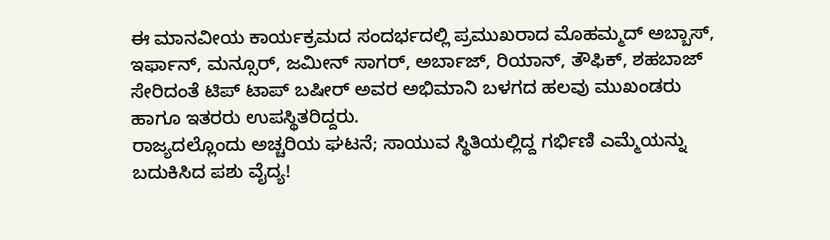ಈ ಮಾನವೀಯ ಕಾರ್ಯಕ್ರಮದ ಸಂದರ್ಭದಲ್ಲಿ ಪ್ರಮುಖರಾದ ಮೊಹಮ್ಮದ್ ಅಬ್ಬಾಸ್, ಇರ್ಫಾನ್, ಮನ್ಸೂರ್, ಜಮೀನ್ ಸಾಗರ್, ಅರ್ಬಾಜ್, ರಿಯಾನ್, ತೌಫಿಕ್, ಶಹಬಾಜ್ ಸೇರಿದಂತೆ ಟಿಪ್ ಟಾಪ್ ಬಷೀರ್ ಅವರ ಅಭಿಮಾನಿ ಬಳಗದ ಹಲವು ಮುಖಂಡರು ಹಾಗೂ ಇತರರು ಉಪಸ್ಥಿತರಿದ್ದರು.
ರಾಜ್ಯದಲ್ಲೊಂದು ಅಚ್ಚರಿಯ ಘಟನೆ; ಸಾಯುವ ಸ್ಥಿತಿಯಲ್ಲಿದ್ದ ಗರ್ಭಿಣಿ ಎಮ್ಮೆಯನ್ನು ಬದುಕಿಸಿದ ಪಶು ವೈದ್ಯ!